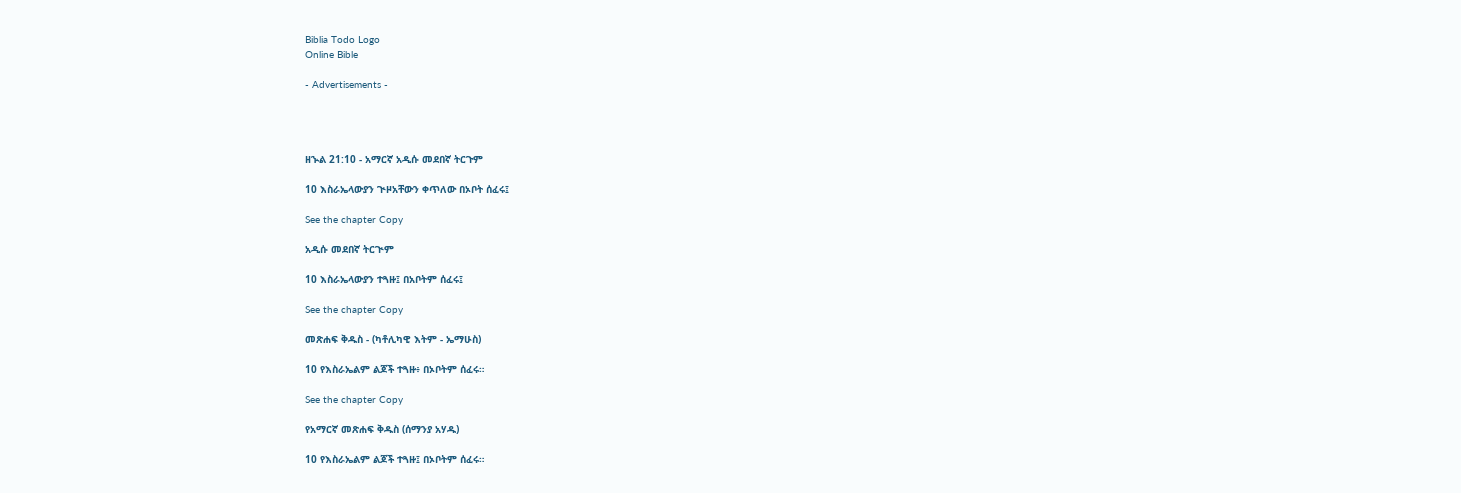Biblia Todo Logo
Online Bible

- Advertisements -




ዘኍል 21:10 - አማርኛ አዲሱ መደበኛ ትርጉም

10 እስራኤላውያን ጒዞአቸውን ቀጥለው በኦቦት ሰፈሩ፤

See the chapter Copy

አዲሱ መደበኛ ትርጒም

10 እስራኤላውያን ተጓዙ፤ በአቦትም ሰፈሩ፤

See the chapter Copy

መጽሐፍ ቅዱስ - (ካቶሊካዊ እትም - ኤማሁስ)

10 የእስራኤልም ልጆች ተጓዙ፥ በኦቦትም ሰፈሩ።

See the chapter Copy

የአማርኛ መጽሐፍ ቅዱስ (ሰማንያ አሃዱ)

10 የእስራኤልም ልጆች ተጓዙ፤ በኦቦትም ሰፈሩ።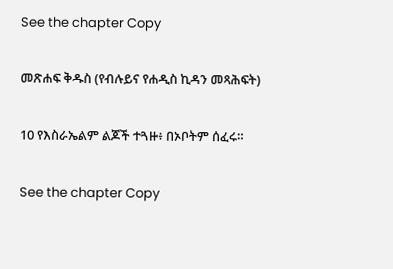See the chapter Copy

መጽሐፍ ቅዱስ (የብሉይና የሐዲስ ኪዳን መጻሕፍት)

10 የእስራኤልም ልጆች ተጓዙ፥ በኦቦትም ሰፈሩ።

See the chapter Copy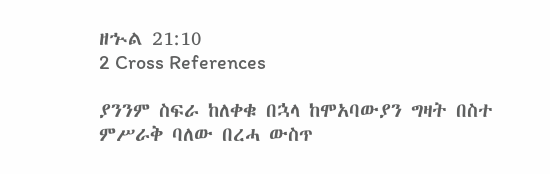ዘኍል 21:10
2 Cross References

ያንንም ስፍራ ከለቀቁ በኋላ ከሞአባውያን ግዛት በስተ ምሥራቅ ባለው በረሓ ውስጥ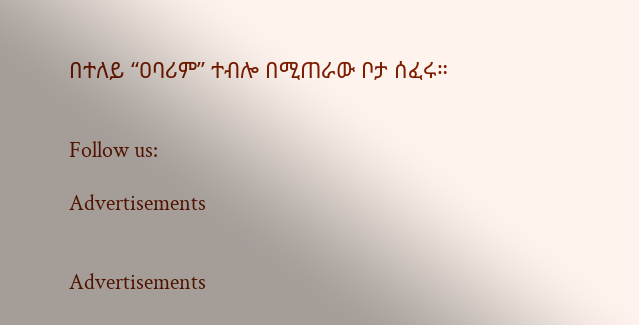በተለይ “ዐባሪም” ተብሎ በሚጠራው ቦታ ሰፈሩ።


Follow us:

Advertisements


Advertisements